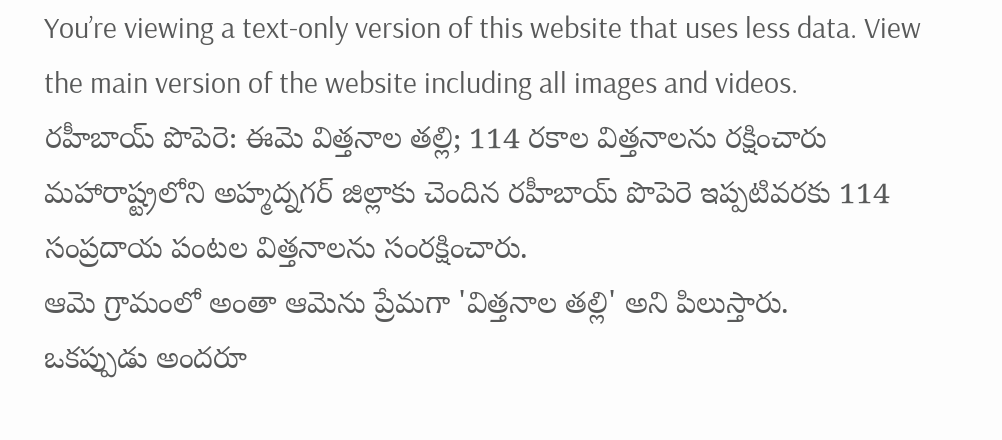You’re viewing a text-only version of this website that uses less data. View the main version of the website including all images and videos.
రహీబాయ్ పొపెరె: ఈమె విత్తనాల తల్లి; 114 రకాల విత్తనాలను రక్షించారు
మహారాష్ట్రలోని అహ్మద్నగర్ జిల్లాకు చెందిన రహీబాయ్ పొపెరె ఇప్పటివరకు 114 సంప్రదాయ పంటల విత్తనాలను సంరక్షించారు.
ఆమె గ్రామంలో అంతా ఆమెను ప్రేమగా 'విత్తనాల తల్లి' అని పిలుస్తారు.
ఒకప్పుడు అందరూ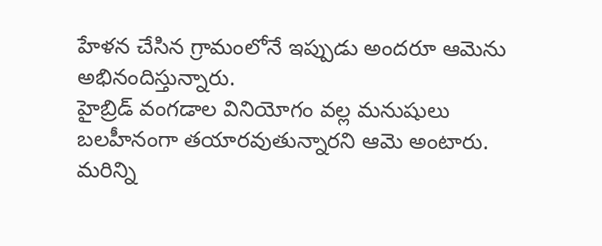హేళన చేసిన గ్రామంలోనే ఇప్పుడు అందరూ ఆమెను అభినందిస్తున్నారు.
హైబ్రిడ్ వంగడాల వినియోగం వల్ల మనుషులు బలహీనంగా తయారవుతున్నారని ఆమె అంటారు.
మరిన్ని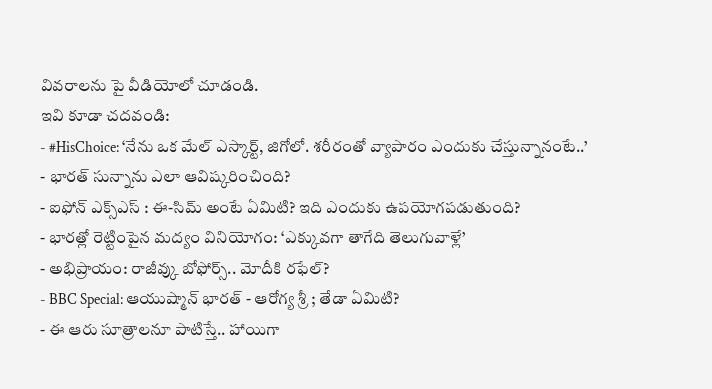వివరాలను పై వీడియోలో చూడండి.
ఇవి కూడా చదవండి:
- #HisChoice: ‘నేను ఒక మేల్ ఎస్కార్ట్, జిగోలో. శరీరంతో వ్యాపారం ఎందుకు చేస్తున్నానంటే..’
- భారత్ సున్నాను ఎలా ఆవిష్కరించింది?
- ఐఫోన్ ఎక్స్ఎస్ : ఈ-సిమ్ అంటే ఏమిటి? ఇది ఎందుకు ఉపయోగపడుతుంది?
- భారత్లో రెట్టింపైన మద్యం వినియోగం: ‘ఎక్కువగా తాగేది తెలుగువాళ్లే’
- అభిప్రాయం: రాజీవ్కు బోఫోర్స్.. మోదీకి రఫేల్?
- BBC Special: ఆయుష్మాన్ భారత్ - ఆరోగ్య శ్రీ ; తేడా ఏమిటి?
- ఈ ఆరు సూత్రాలనూ పాటిస్తే.. హాయిగా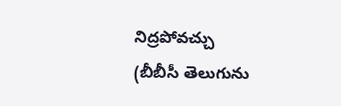నిద్రపోవచ్చు
(బీబీసీ తెలుగును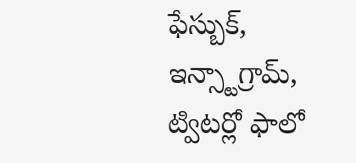ఫేస్బుక్, ఇన్స్టాగ్రామ్, ట్విటర్లో ఫాలో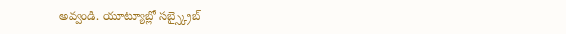అవ్వండి. యూట్యూబ్లో సబ్స్క్రైబ్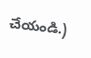చేయండి.)